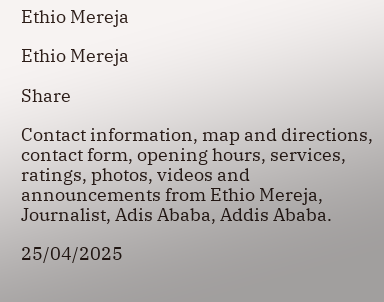Ethio Mereja

Ethio Mereja

Share

Contact information, map and directions, contact form, opening hours, services, ratings, photos, videos and announcements from Ethio Mereja, Journalist, Adis Ababa, Addis Ababa.

25/04/2025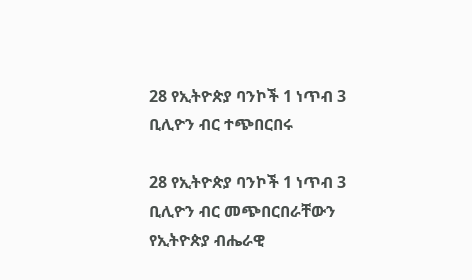28 የኢትዮጵያ ባንኮች 1 ነጥብ 3 ቢሊዮን ብር ተጭበርበሩ

28 የኢትዮጵያ ባንኮች 1 ነጥብ 3 ቢሊዮን ብር መጭበርበራቸውን የኢትዮጵያ ብሔራዊ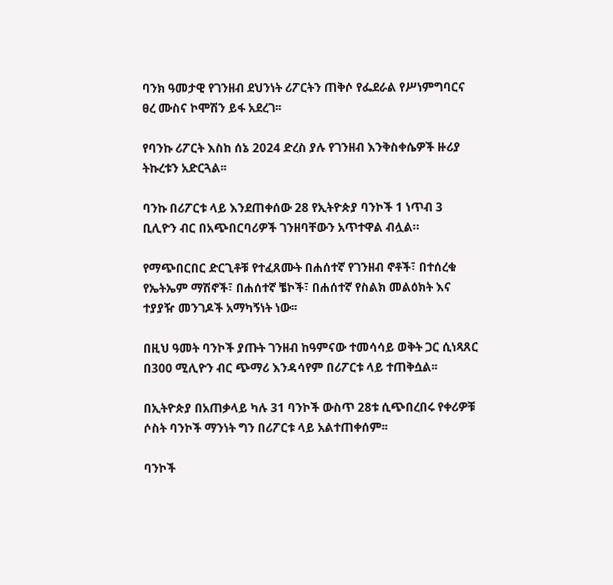ባንክ ዓመታዊ የገንዘብ ደህንነት ሪፖርትን ጠቅሶ የፌደራል የሥነምግባርና ፀረ ሙስና ኮሞሽን ይፋ አደረገ፡፡

የባንኩ ሪፖርት እስከ ሰኔ 2024 ድረስ ያሉ የገንዘብ እንቅስቀሴዎች ዙሪያ ትኩረቱን አድርጓል፡፡

ባንኩ በሪፖርቱ ላይ እንደጠቀሰው 28 የኢትዮጵያ ባንኮች 1 ነጥብ 3 ቢሊዮን ብር በአጭበርባሪዎች ገንዘባቸውን አጥተዋል ብሏል።

የማጭበርበር ድርጊቶቹ የተፈጸሙት በሐሰተኛ የገንዘብ ኖቶች፣ በተሰረቁ የኤትኤም ማሽኖች፣ በሐሰተኛ ቼኮች፣ በሐሰተኛ የስልክ መልዕክት እና ተያያዥ መንገዶች አማካኝነት ነው፡፡

በዚህ ዓመት ባንኮች ያጡት ገንዘብ ከዓምናው ተመሳሳይ ወቅት ጋር ሲነጻጸር በ300 ሚሊዮን ብር ጭማሪ እንዳሳየም በሪፖርቱ ላይ ተጠቅሷል፡፡

በኢትዮጵያ በአጠቃላይ ካሉ 31 ባንኮች ውስጥ 28ቱ ሲጭበረበሩ የቀሪዎቹ ሶስት ባንኮች ማንነት ግን በሪፖርቱ ላይ አልተጠቀሰም፡፡

ባንኮች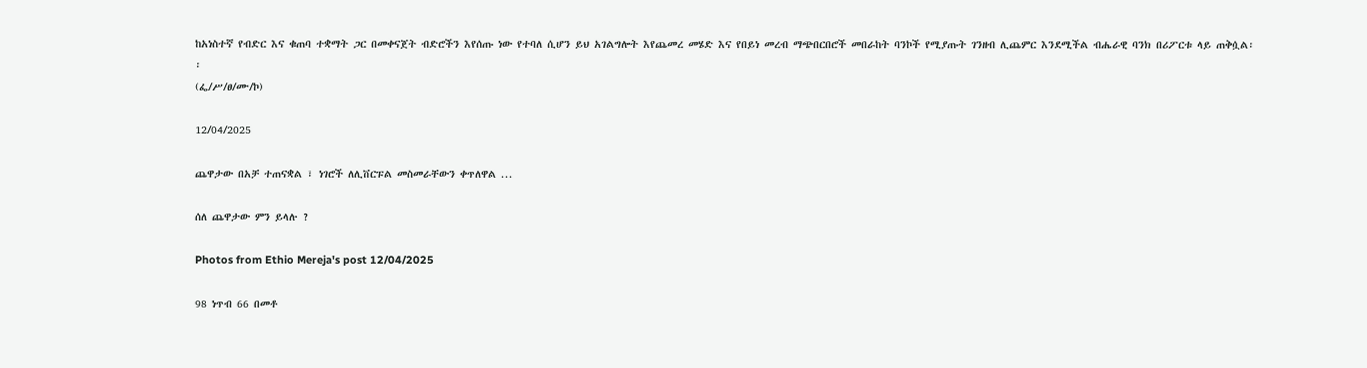ከአነስተኛ የብድር እና ቁጠባ ተቋማት ጋር በመቀናጀት ብድሮችን እየሰጡ ነው የተባለ ሲሆን ይህ አገልግሎት እየጨመረ መሄድ እና የበይነ መረብ ማጭበርበሮች መበራከት ባንኮች የሚያጡት ገንዘብ ሊጨምር እንደሚችል ብሔራዊ ባንክ በሪፖርቱ ላይ ጠቅሷል፡፡
(ፌ/ሥ/ፀ/ሙ/ኮ)

12/04/2025

ጨዋታው በአቻ ተጠናቋል ፣ ነገሮች ለሊቨርፑል መስመራቸውን ቀጥለዋል ...

ሰለ ጨዋታው ምን ይላሉ ?

Photos from Ethio Mereja's post 12/04/2025

98 ነጥብ 66 በመቶ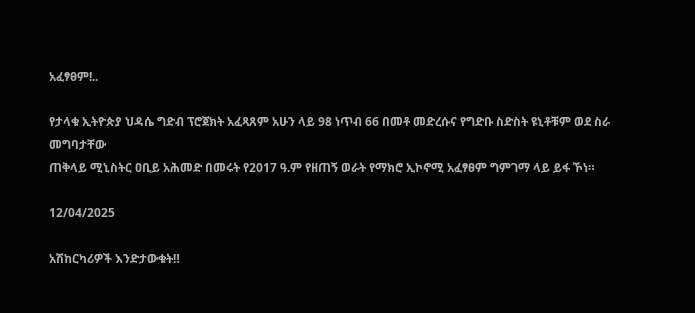አፈፃፀም!..

የታላቁ ኢትዮጵያ ህዳሴ ግድብ ፕሮጀክት አፈጻጸም አሁን ላይ 98 ነጥብ 66 በመቶ መድረሱና የግድቡ ስድስት ዩኒቶቹም ወደ ስራ መግባታቸው
ጠቅላይ ሚኒስትር ዐቢይ አሕመድ በመሩት የ2017 ዓ.ም የዘጠኝ ወራት የማክሮ ኢኮኖሚ አፈፃፀም ግምገማ ላይ ይፋ ኾነ።

12/04/2025

አሽከርካሪዎች እንድታውቁት‼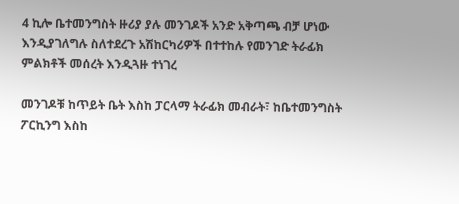4 ኪሎ ቤተመንግስት ዙሪያ ያሉ መንገዶች አንድ አቅጣጫ ብቻ ሆነው እንዲያገለግሉ ስለተደረጉ አሽከርካሪዎች በተተከሉ የመንገድ ትራፊክ ምልክቶች መሰረት እንዲጓዙ ተነገረ

መንገዶቹ ከጥይት ቤት እስከ ፓርላማ ትራፊክ መብራት፣ ከቤተመንግስት ፖርኪንግ እስከ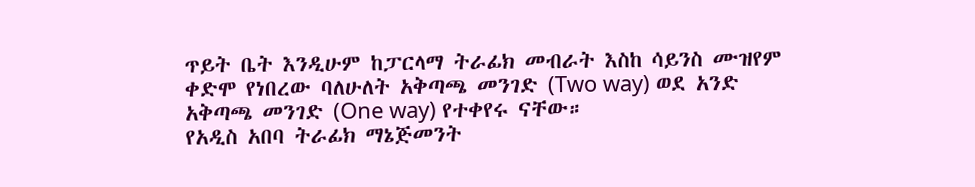ጥይት ቤት እንዲሁም ከፓርላማ ትራፊክ መብራት እስከ ሳይንስ ሙዝየም ቀድሞ የነበረው ባለሁለት አቅጣጫ መንገድ (Two way) ወደ አንድ አቅጣጫ መንገድ (One way) የተቀየሩ ናቸው።
የአዲስ አበባ ትራፊክ ማኔጅመንት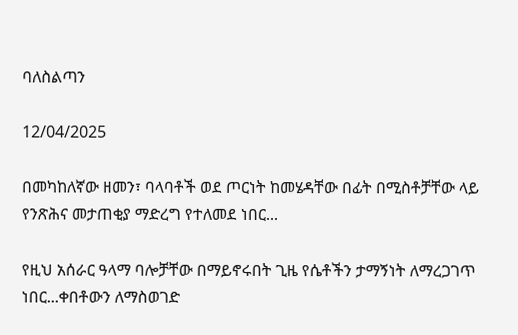ባለስልጣን

12/04/2025

በመካከለኛው ዘመን፣ ባላባቶች ወደ ጦርነት ከመሄዳቸው በፊት በሚስቶቻቸው ላይ የንጽሕና መታጠቂያ ማድረግ የተለመደ ነበር...

የዚህ አሰራር ዓላማ ባሎቻቸው በማይኖሩበት ጊዜ የሴቶችን ታማኝነት ለማረጋገጥ ነበር...ቀበቶውን ለማስወገድ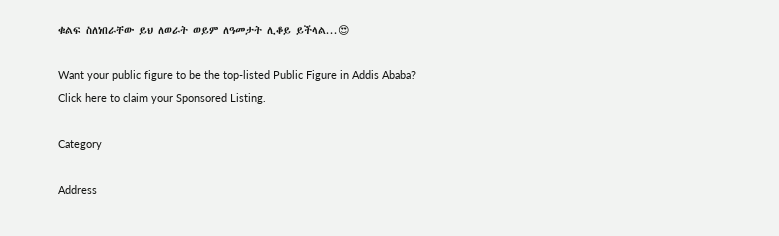ቁልፍ ስለነበራቸው ይህ ለወራት ወይም ለዓመታት ሊቆይ ይችላል...😍

Want your public figure to be the top-listed Public Figure in Addis Ababa?
Click here to claim your Sponsored Listing.

Category

Address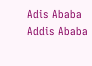Adis Ababa
Addis Ababa